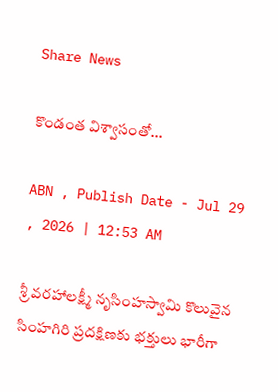Share News

కొండంత విశ్వాసంతో...

ABN , Publish Date - Jul 29 , 2026 | 12:53 AM

శ్రీ వరహాలక్ష్మీ నృసింహస్వామి కొలువైన సింహగిరి ప్రదక్షిణకు భక్తులు భారీగా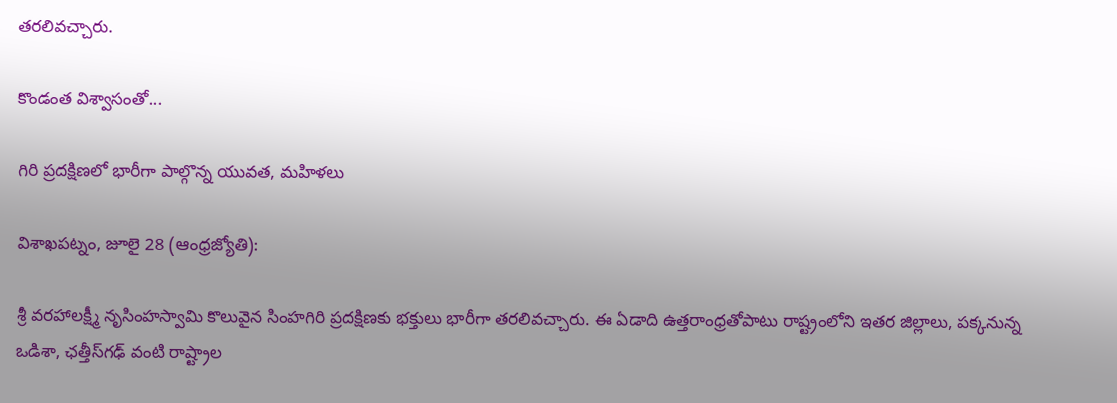తరలివచ్చారు.

కొండంత విశ్వాసంతో...

గిరి ప్రదక్షిణలో భారీగా పాల్గొన్న యువత, మహిళలు

విశాఖపట్నం, జూలై 28 (ఆంధ్రజ్యోతి):

శ్రీ వరహాలక్ష్మీ నృసింహస్వామి కొలువైన సింహగిరి ప్రదక్షిణకు భక్తులు భారీగా తరలివచ్చారు. ఈ ఏడాది ఉత్తరాంధ్రతోపాటు రాష్ట్రంలోని ఇతర జిల్లాలు, పక్కనున్న ఒడిశా, ఛత్తీస్‌గఢ్‌ వంటి రాష్ట్రాల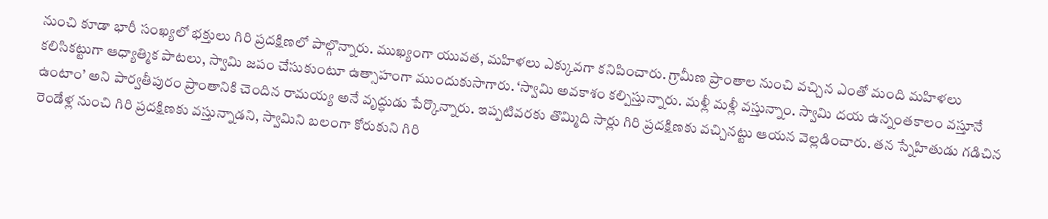నుంచి కూడా భారీ సంఖ్యలో భక్తులు గిరి ప్రదక్షిణలో పాల్గొన్నారు. ముఖ్యంగా యువత, మహిళలు ఎక్కువగా కనిపించారు. గ్రామీణ ప్రాంతాల నుంచి వచ్చిన ఎంతో మంది మహిళలు కలిసికట్టుగా ఆధ్యాత్మిక పాటలు, స్వామి జపం చేసుకుంటూ ఉత్సాహంగా ముందుకుసాగారు. ‘స్వామి అవకాశం కల్పిస్తున్నారు. మళ్లీ మళ్లీ వస్తున్నాం. స్వామి దయ ఉన్నంతకాలం వస్తూనే ఉంటాం’ అని పార్వతీపురం ప్రాంతానికి చెందిన రామయ్య అనే వృద్ధుడు పేర్కొన్నారు. ఇప్పటివరకు తొమ్మిది సార్లు గిరి ప్రదక్షిణకు వచ్చినట్టు ఆయన వెల్లడించారు. తన స్నేహితుడు గడిచిన రెండేళ్ల నుంచి గిరి ప్రదక్షిణకు వస్తున్నాడని, స్వామిని బలంగా కోరుకుని గిరి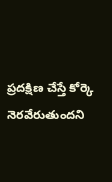ప్రదక్షిణ చేస్తే కోర్కె నెరవేరుతుందని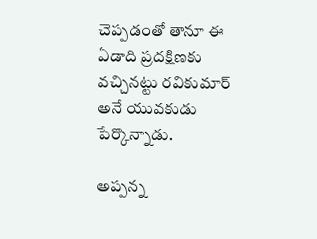చెప్పడంతో తానూ ఈ ఏడాది ప్రదక్షిణకు వచ్చినట్టు రవికుమార్‌ అనే యువకుడు పేర్కొన్నాడు.

అప్పన్న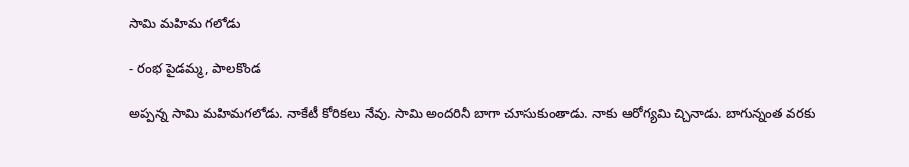సామి మహిమ గలోడు

- రంభ పైడమ్మ, పాలకొండ

అప్పన్న సామి మహిమగలోడు. నాకేటీ కోరికలు నేవు. సామి అందరినీ బాగా చూసుకుంతాడు. నాకు ఆరోగ్యమి చ్చినాడు. బాగున్నంత వరకు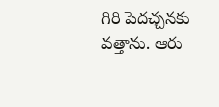గిరి పెదచ్చనకు వత్తాను. ఆరు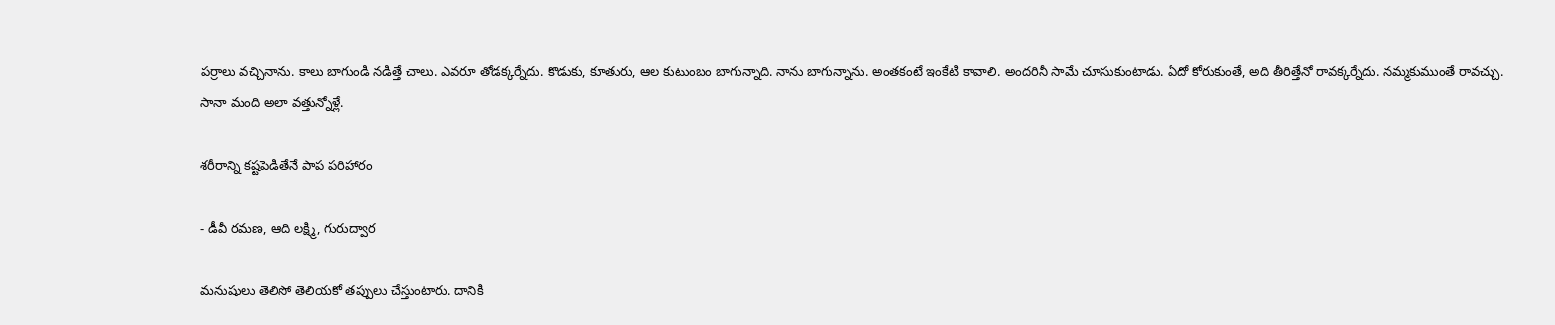పర్రాలు వచ్చినాను. కాలు బాగుండి నడిత్తే చాలు. ఎవరూ తోడక్కర్నేదు. కొడుకు, కూతురు, ఆల కుటుంబం బాగున్నాది. నాను బాగున్నాను. అంతకంటే ఇంకేటి కావాలి. అందరినీ సామే చూసుకుంటాడు. ఏదో కోరుకుంతే, అది తీరిత్తేనో రావక్కర్నేదు. నమ్మకుముంతే రావచ్చు. సానా మంది అలా వత్తున్నోళ్లే.

శరీరాన్ని కష్టపెడితేనే పాప పరిహారం

- డీవీ రమణ, ఆది లక్ష్మి, గురుద్వార

మనుషులు తెలిసో తెలియకో తప్పులు చేస్తుంటారు. దానికి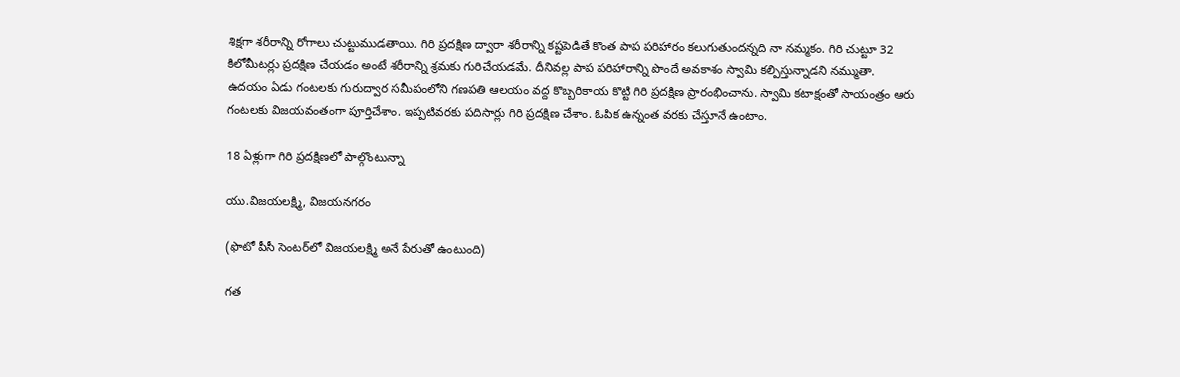శిక్షగా శరీరాన్ని రోగాలు చుట్టుముడతాయి. గిరి ప్రదక్షిణ ద్వారా శరీరాన్ని కష్టపెడితే కొంత పాప పరిహారం కలుగుతుందన్నది నా నమ్మకం. గిరి చుట్టూ 32 కిలోమీటర్లు ప్రదక్షిణ చేయడం అంటే శరీరాన్ని శ్రమకు గురిచేయడమే. దీనివల్ల పాప పరిహారాన్ని పొందే అవకాశం స్వామి కల్పిస్తున్నాడని నమ్ముతా. ఉదయం ఏడు గంటలకు గురుద్వార సమీపంలోని గణపతి ఆలయం వద్ద కొబ్బరికాయ కొట్టి గిరి ప్రదక్షిణ ప్రారంభించాను. స్వామి కటాక్షంతో సాయంత్రం ఆరు గంటలకు విజయవంతంగా పూర్తిచేశాం. ఇప్పటివరకు పదిసార్లు గిరి ప్రదక్షిణ చేశాం. ఓపిక ఉన్నంత వరకు చేస్తూనే ఉంటాం.

18 ఏళ్లుగా గిరి ప్రదక్షిణలో పాల్గొంటున్నా

యు.విజయలక్ష్మి, విజయనగరం

(ఫొటో పీసీ సెంటర్‌లో విజయలక్ష్మి అనే పేరుతో ఉంటుంది)

గత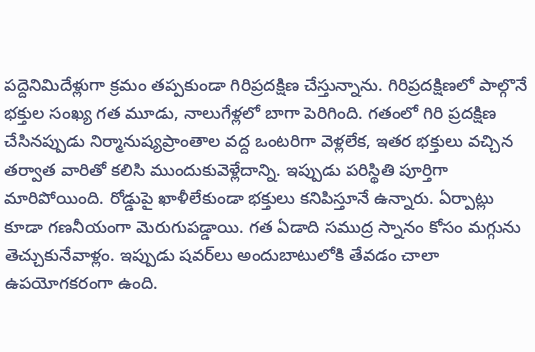పద్దెనిమిదేళ్లుగా క్రమం తప్పకుండా గిరిప్రదక్షిణ చేస్తున్నాను. గిరిప్రదక్షిణలో పాల్గొనే భక్తుల సంఖ్య గత మూడు, నాలుగేళ్లలో బాగా పెరిగింది. గతంలో గిరి ప్రదక్షిణ చేసినప్పుడు నిర్మానుష్యప్రాంతాల వద్ద ఒంటరిగా వెళ్లలేక, ఇతర భక్తులు వచ్చిన తర్వాత వారితో కలిసి ముందుకువెళ్లేదాన్ని. ఇప్పుడు పరిస్థితి పూర్తిగా మారిపోయింది. రోడ్డుపై ఖాళీలేకుండా భక్తులు కనిపిస్తూనే ఉన్నారు. ఏర్పాట్లు కూడా గణనీయంగా మెరుగుపడ్డాయి. గత ఏడాది సముద్ర స్నానం కోసం మగ్గును తెచ్చుకునేవాళ్లం. ఇప్పుడు షవర్‌లు అందుబాటులోకి తేవడం చాలా ఉపయోగకరంగా ఉంది.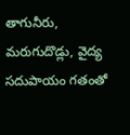తాగునీరు, మరుగుదొడ్లు, వైద్య సదుపాయం గతంతో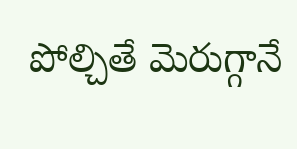పోల్చితే మెరుగ్గానే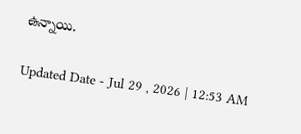ఉన్నాయి.

Updated Date - Jul 29 , 2026 | 12:53 AM